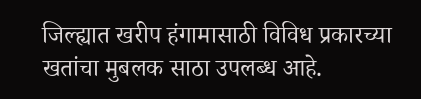जिल्ह्यात खरीप हंगामासाठी विविध प्रकारच्या खतांचा मुबलक साठा उपलब्ध आहे.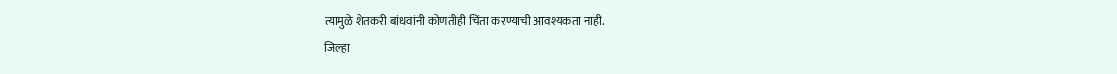त्यामुळे शेतकरी बांधवांनी कोणतीही चिंता करण्याची आवश्यकता नाही.
जिल्हा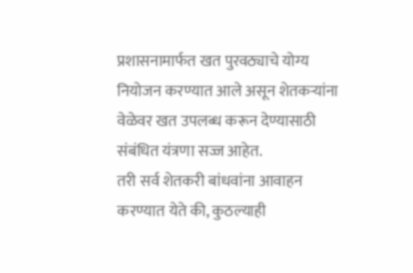प्रशासनामार्फत खत पुरवठ्याचे योग्य नियोजन करण्यात आले असून शेतकऱ्यांना वेळेवर खत उपलब्ध करून देण्यासाठी संबंधित यंत्रणा सज्ज आहेत.
तरी सर्व शेतकरी बांधवांना आवाहन करण्यात येते की, कुठल्याही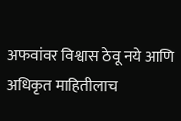अफवांवर विश्वास ठेवू नये आणि अधिकृत माहितीलाच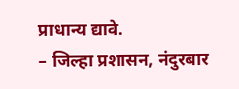प्राधान्य द्यावे.
– जिल्हा प्रशासन, नंदुरबार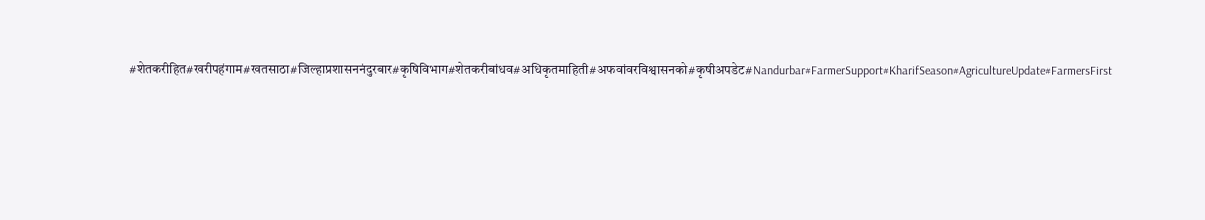#शेतकरीहित#खरीपहंगाम#खतसाठा#जिल्हाप्रशासननंदुरबार#कृषिविभाग#शेतकरीबांधव#अधिकृतमाहिती#अफवांवरविश्वासनको#कृषीअपडेट#Nandurbar#FarmerSupport#KharifSeason#AgricultureUpdate#FarmersFirst